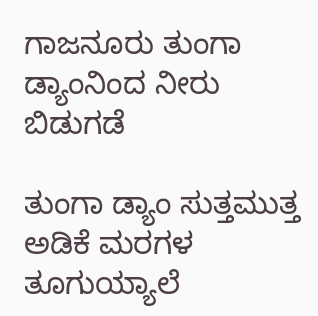ಗಾಜನೂರು ತುಂಗಾ ಡ್ಯಾಂನಿಂದ ನೀರು ಬಿಡುಗಡೆ

ತುಂಗಾ ಡ್ಯಾಂ ಸುತ್ತಮುತ್ತ ಅಡಿಕೆ ಮರಗಳ ತೂಗುಯ್ಯಾಲೆ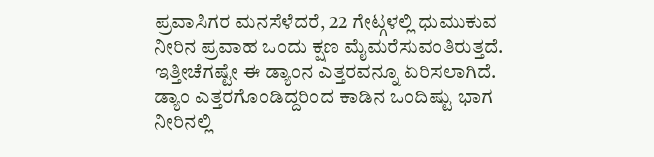ಪ್ರವಾಸಿಗರ ಮನಸೆಳೆದರೆ, 22 ಗೇಟ್ಗಳಲ್ಲಿ ಧುಮುಕುವ ನೀರಿನ ಪ್ರವಾಹ ಒಂದು ಕ್ಷಣ ಮೈಮರೆಸುವಂತಿರುತ್ತದೆ. ಇತ್ತೀಚೆಗಷ್ಟೇ ಈ ಡ್ಯಾಂನ ಎತ್ತರವನ್ನೂ ಏರಿಸಲಾಗಿದೆ. ಡ್ಯಾಂ ಎತ್ತರಗೊಂಡಿದ್ದರಿಂದ ಕಾಡಿನ ಒಂದಿಷ್ಟು ಭಾಗ ನೀರಿನಲ್ಲಿ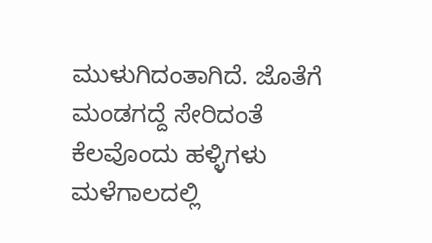ಮುಳುಗಿದಂತಾಗಿದೆ. ಜೊತೆಗೆ ಮಂಡಗದ್ದೆ ಸೇರಿದಂತೆ ಕೆಲವೊಂದು ಹಳ್ಳಿಗಳು ಮಳೆಗಾಲದಲ್ಲಿ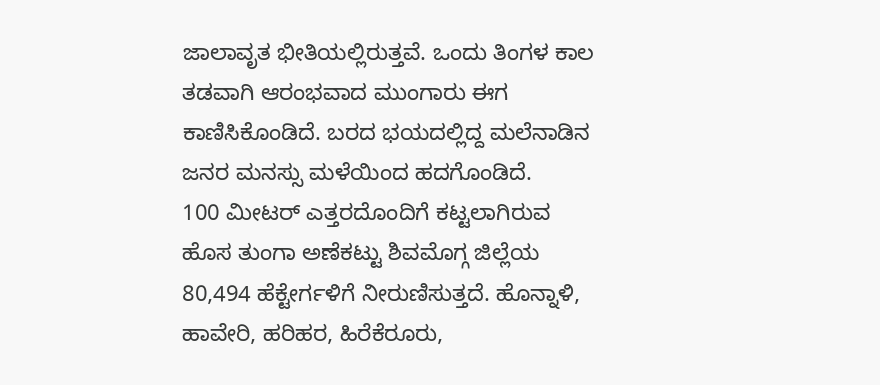ಜಾಲಾವೃತ ಭೀತಿಯಲ್ಲಿರುತ್ತವೆ. ಒಂದು ತಿಂಗಳ ಕಾಲ ತಡವಾಗಿ ಆರಂಭವಾದ ಮುಂಗಾರು ಈಗ ಕಾಣಿಸಿಕೊಂಡಿದೆ. ಬರದ ಭಯದಲ್ಲಿದ್ದ ಮಲೆನಾಡಿನ ಜನರ ಮನಸ್ಸು ಮಳೆಯಿಂದ ಹದಗೊಂಡಿದೆ.
100 ಮೀಟರ್ ಎತ್ತರದೊಂದಿಗೆ ಕಟ್ಟಲಾಗಿರುವ ಹೊಸ ತುಂಗಾ ಅಣೆಕಟ್ಟು ಶಿವಮೊಗ್ಗ ಜಿಲ್ಲೆಯ 80,494 ಹೆಕ್ಟೇರ್ಗಳಿಗೆ ನೀರುಣಿಸುತ್ತದೆ. ಹೊನ್ನಾಳಿ, ಹಾವೇರಿ, ಹರಿಹರ, ಹಿರೆಕೆರೂರು,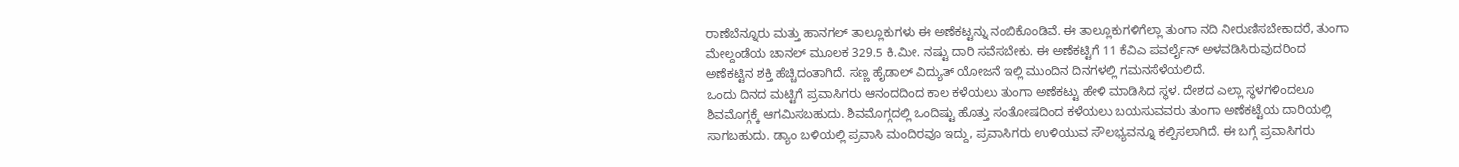ರಾಣೆಬೆನ್ನೂರು ಮತ್ತು ಹಾನಗಲ್ ತಾಲ್ಲೂಕುಗಳು ಈ ಅಣೆಕಟ್ಟನ್ನು ನಂಬಿಕೊಂಡಿವೆ. ಈ ತಾಲ್ಲೂಕುಗಳಿಗೆಲ್ಲಾ ತುಂಗಾ ನದಿ ನೀರುಣಿಸಬೇಕಾದರೆ, ತುಂಗಾ ಮೇಲ್ದಂಡೆಯ ಚಾನಲ್ ಮೂಲಕ 329.5 ಕಿ.ಮೀ. ನಷ್ಟು ದಾರಿ ಸವೆಸಬೇಕು. ಈ ಅಣೆಕಟ್ಟಿಗೆ 11 ಕೆವಿಎ ಪವರ್ಲೈನ್ ಅಳವಡಿಸಿರುವುದರಿಂದ ಅಣೆಕಟ್ಟಿನ ಶಕ್ತಿ ಹೆಚ್ಚಿದಂತಾಗಿದೆ. ಸಣ್ಣ ಹೈಡಾಲ್ ವಿದ್ಯುತ್ ಯೋಜನೆ ಇಲ್ಲಿ ಮುಂದಿನ ದಿನಗಳಲ್ಲಿ ಗಮನಸೆಳೆಯಲಿದೆ.
ಒಂದು ದಿನದ ಮಟ್ಟಿಗೆ ಪ್ರವಾಸಿಗರು ಆನಂದದಿಂದ ಕಾಲ ಕಳೆಯಲು ತುಂಗಾ ಅಣೆಕಟ್ಟು ಹೇಳಿ ಮಾಡಿಸಿದ ಸ್ಥಳ. ದೇಶದ ಎಲ್ಲಾ ಸ್ಥಳಗಳಿಂದಲೂ ಶಿವಮೊಗ್ಗಕ್ಕೆ ಆಗಮಿಸಬಹುದು. ಶಿವಮೊಗ್ಗದಲ್ಲಿ ಒಂದಿಷ್ಟು ಹೊತ್ತು ಸಂತೋಷದಿಂದ ಕಳೆಯಲು ಬಯಸುವವರು ತುಂಗಾ ಅಣೆಕಟ್ಟೆಯ ದಾರಿಯಲ್ಲಿ ಸಾಗಬಹುದು. ಡ್ಯಾಂ ಬಳಿಯಲ್ಲಿ ಪ್ರವಾಸಿ ಮಂದಿರವೂ ಇದ್ದು, ಪ್ರವಾಸಿಗರು ಉಳಿಯುವ ಸೌಲಭ್ಯವನ್ನೂ ಕಲ್ಪಿಸಲಾಗಿದೆ. ಈ ಬಗ್ಗೆ ಪ್ರವಾಸಿಗರು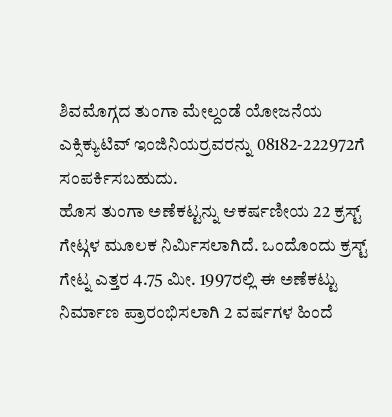ಶಿವಮೊಗ್ಗದ ತುಂಗಾ ಮೇಲ್ದಂಡೆ ಯೋಜನೆಯ ಎಕ್ಸಿಕ್ಯುಟಿವ್ ಇಂಜಿನಿಯರ್ರವರನ್ನು 08182-222972ಗೆ ಸಂಪರ್ಕಿಸಬಹುದು.
ಹೊಸ ತುಂಗಾ ಅಣೆಕಟ್ಟನ್ನು ಆಕರ್ಷಣೀಯ 22 ಕ್ರಸ್ಟ್ ಗೇಟ್ಗಳ ಮೂಲಕ ನಿರ್ಮಿಸಲಾಗಿದೆ. ಒಂದೊಂದು ಕ್ರಸ್ಟ್ ಗೇಟ್ನ ಎತ್ತರ 4.75 ಮೀ. 1997ರಲ್ಲಿ ಈ ಅಣೆಕಟ್ಟು ನಿರ್ಮಾಣ ಪ್ರಾರಂಭಿಸಲಾಗಿ 2 ವರ್ಷಗಳ ಹಿಂದೆ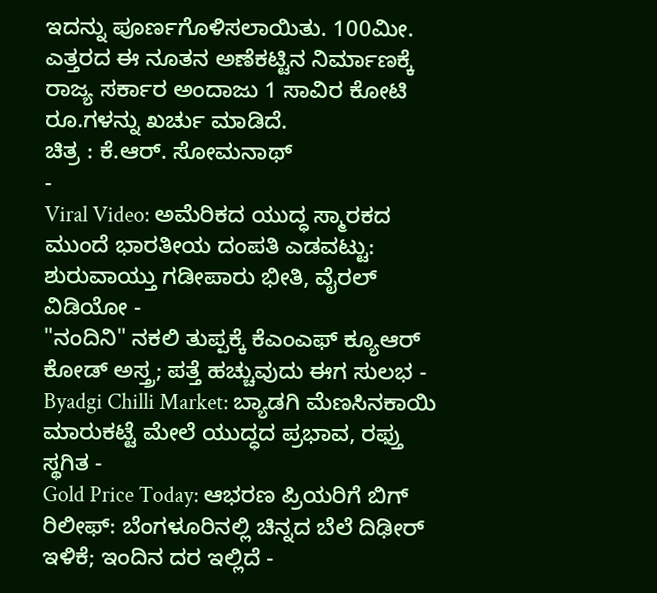ಇದನ್ನು ಪೂರ್ಣಗೊಳಿಸಲಾಯಿತು. 100ಮೀ. ಎತ್ತರದ ಈ ನೂತನ ಅಣೆಕಟ್ಟಿನ ನಿರ್ಮಾಣಕ್ಕೆ ರಾಜ್ಯ ಸರ್ಕಾರ ಅಂದಾಜು 1 ಸಾವಿರ ಕೋಟಿ ರೂ.ಗಳನ್ನು ಖರ್ಚು ಮಾಡಿದೆ.
ಚಿತ್ರ : ಕೆ.ಆರ್. ಸೋಮನಾಥ್
-
Viral Video: ಅಮೆರಿಕದ ಯುದ್ಧ ಸ್ಮಾರಕದ ಮುಂದೆ ಭಾರತೀಯ ದಂಪತಿ ಎಡವಟ್ಟು: ಶುರುವಾಯ್ತು ಗಡೀಪಾರು ಭೀತಿ, ವೈರಲ್ ವಿಡಿಯೋ -
"ನಂದಿನಿ" ನಕಲಿ ತುಪ್ಪಕ್ಕೆ ಕೆಎಂಎಫ್ ಕ್ಯೂಆರ್ ಕೋಡ್ ಅಸ್ತ್ರ; ಪತ್ತೆ ಹಚ್ಚುವುದು ಈಗ ಸುಲಭ -
Byadgi Chilli Market: ಬ್ಯಾಡಗಿ ಮೆಣಸಿನಕಾಯಿ ಮಾರುಕಟ್ಟೆ ಮೇಲೆ ಯುದ್ಧದ ಪ್ರಭಾವ, ರಫ್ತು ಸ್ಥಗಿತ -
Gold Price Today: ಆಭರಣ ಪ್ರಿಯರಿಗೆ ಬಿಗ್ ರಿಲೀಫ್: ಬೆಂಗಳೂರಿನಲ್ಲಿ ಚಿನ್ನದ ಬೆಲೆ ದಿಢೀರ್ ಇಳಿಕೆ; ಇಂದಿನ ದರ ಇಲ್ಲಿದೆ -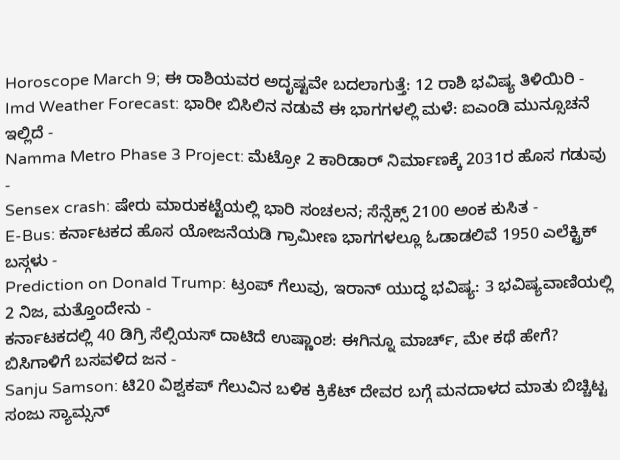Horoscope March 9; ಈ ರಾಶಿಯವರ ಅದೃಷ್ಟವೇ ಬದಲಾಗುತ್ತೆ: 12 ರಾಶಿ ಭವಿಷ್ಯ ತಿಳಿಯಿರಿ -
Imd Weather Forecast: ಭಾರೀ ಬಿಸಿಲಿನ ನಡುವೆ ಈ ಭಾಗಗಳಲ್ಲಿ ಮಳೆ: ಐಎಂಡಿ ಮುನ್ಸೂಚನೆ ಇಲ್ಲಿದೆ -
Namma Metro Phase 3 Project: ಮೆಟ್ರೋ 2 ಕಾರಿಡಾರ್ ನಿರ್ಮಾಣಕ್ಕೆ 2031ರ ಹೊಸ ಗಡುವು -
Sensex crash: ಷೇರು ಮಾರುಕಟ್ಟೆಯಲ್ಲಿ ಭಾರಿ ಸಂಚಲನ; ಸೆನ್ಸೆಕ್ಸ್ 2100 ಅಂಕ ಕುಸಿತ -
E-Bus: ಕರ್ನಾಟಕದ ಹೊಸ ಯೋಜನೆಯಡಿ ಗ್ರಾಮೀಣ ಭಾಗಗಳಲ್ಲೂ ಓಡಾಡಲಿವೆ 1950 ಎಲೆಕ್ಟ್ರಿಕ್ ಬಸ್ಗಳು -
Prediction on Donald Trump: ಟ್ರಂಪ್ ಗೆಲುವು, ಇರಾನ್ ಯುದ್ಧ ಭವಿಷ್ಯ: 3 ಭವಿಷ್ಯವಾಣಿಯಲ್ಲಿ 2 ನಿಜ, ಮತ್ತೊಂದೇನು -
ಕರ್ನಾಟಕದಲ್ಲಿ 40 ಡಿಗ್ರಿ ಸೆಲ್ಸಿಯಸ್ ದಾಟಿದೆ ಉಷ್ಣಾಂಶ: ಈಗಿನ್ನೂ ಮಾರ್ಚ್, ಮೇ ಕಥೆ ಹೇಗೆ? ಬಿಸಿಗಾಳಿಗೆ ಬಸವಳಿದ ಜನ -
Sanju Samson: ಟಿ20 ವಿಶ್ವಕಪ್ ಗೆಲುವಿನ ಬಳಿಕ ಕ್ರಿಕೆಟ್ ದೇವರ ಬಗ್ಗೆ ಮನದಾಳದ ಮಾತು ಬಿಚ್ಚಿಟ್ಟ ಸಂಜು ಸ್ಯಾಮ್ಸನ್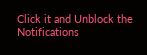Click it and Unblock the Notifications